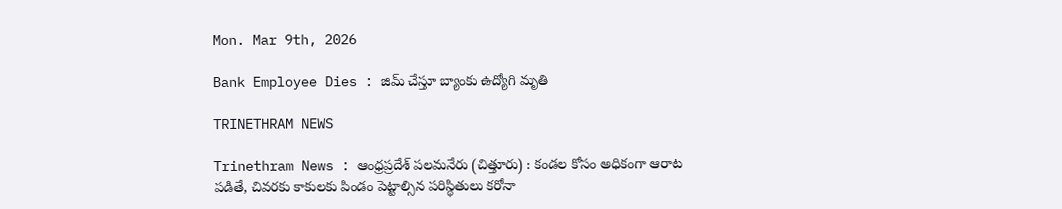Mon. Mar 9th, 2026

Bank Employee Dies : జిమ్‌ చేస్తూ బ్యాంకు ఉద్యోగి మృతి

TRINETHRAM NEWS

Trinethram News : ఆంధ్రప్రదేశ్ పలమనేరు (చిత్తూరు) : కండల కోసం అధికంగా ఆరాట పడితే, చివరకు కాకులకు పిండం పెట్టాల్సిన పరిస్థితులు కరోనా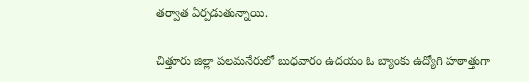తర్వాత ఏర్పడుతున్నాయి.

చిత్తూరు జిల్లా పలమనేరులో బుధవారం ఉదయం ఓ బ్యాంకు ఉద్యోగి హఠాత్తుగా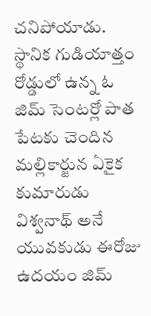చనిపోయాడు. స్థానిక గుడియాత్తం రోడ్డులో ఉన్న ఓ జిమ్‌ సెంటర్లో పాత పేటకు చెందిన మల్లికార్జున ఏకైక కుమారుడు విశ్వనాథ్‌ అనే యువకుడు ఈరోజు ఉదయం జిమ్‌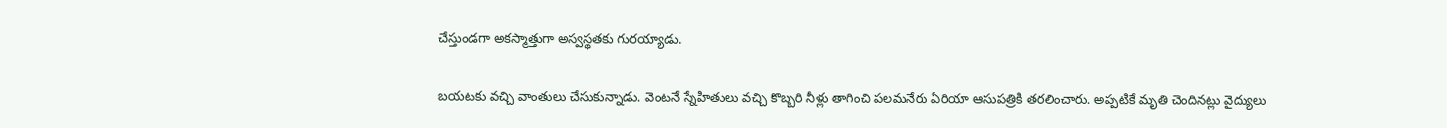చేస్తుండగా అకస్మాత్తుగా అస్వస్థతకు గురయ్యాడు.

బయటకు వచ్చి వాంతులు చేసుకున్నాడు. వెంటనే స్నేహితులు వచ్చి కొబ్బరి నీళ్లు తాగించి పలమనేరు ఏరియా ఆసుపత్రికి తరలించారు. అప్పటికే మృతి చెందినట్లు వైద్యులు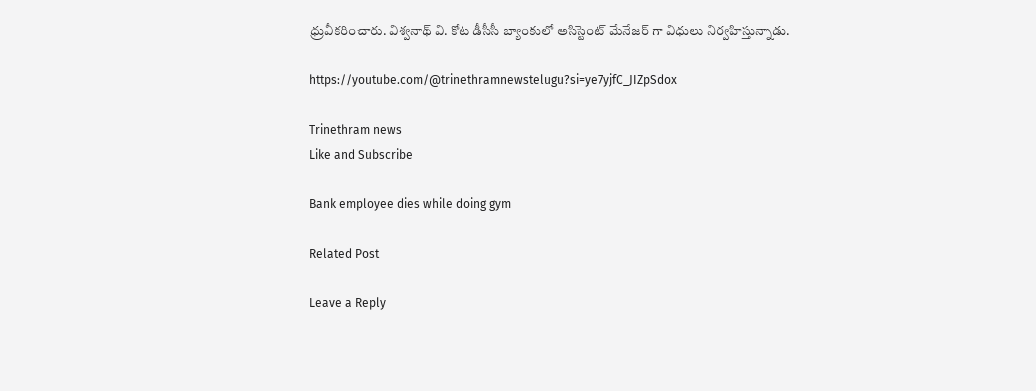ధ్రువీకరించారు. విశ్వనాథ్‌ వి. కోట డీసీసీ బ్యాంకులో అసిస్టెంట్‌ మేనేజర్‌ గా విధులు నిర్వహిస్తున్నాడు.

https://youtube.com/@trinethramnewstelugu?si=ye7yjfC_JIZpSdox

Trinethram news
Like and Subscribe

Bank employee dies while doing gym

Related Post

Leave a Reply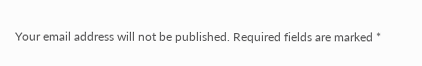Your email address will not be published. Required fields are marked *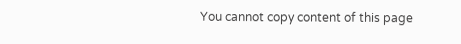You cannot copy content of this page